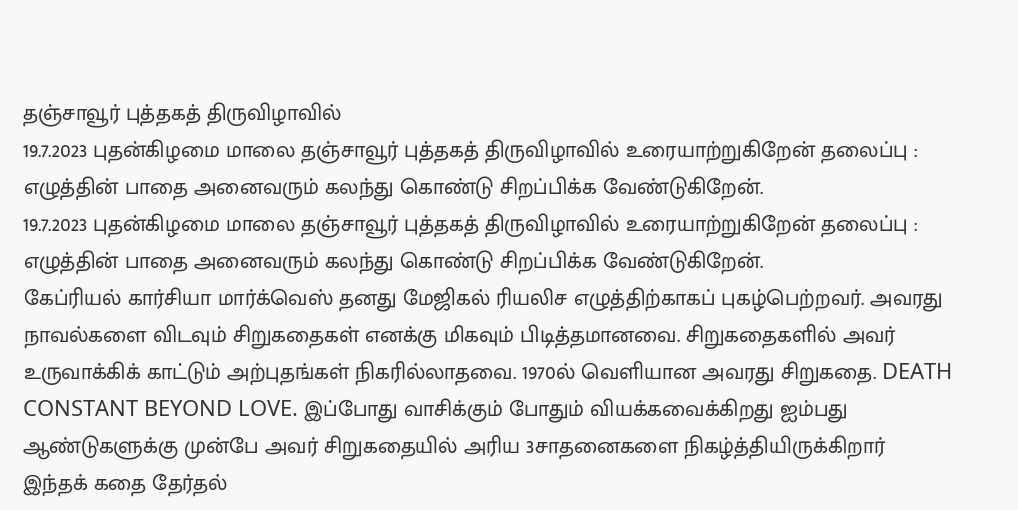தஞ்சாவூர் புத்தகத் திருவிழாவில்
19.7.2023 புதன்கிழமை மாலை தஞ்சாவூர் புத்தகத் திருவிழாவில் உரையாற்றுகிறேன் தலைப்பு : எழுத்தின் பாதை அனைவரும் கலந்து கொண்டு சிறப்பிக்க வேண்டுகிறேன்.
19.7.2023 புதன்கிழமை மாலை தஞ்சாவூர் புத்தகத் திருவிழாவில் உரையாற்றுகிறேன் தலைப்பு : எழுத்தின் பாதை அனைவரும் கலந்து கொண்டு சிறப்பிக்க வேண்டுகிறேன்.
கேப்ரியல் கார்சியா மார்க்வெஸ் தனது மேஜிகல் ரியலிச எழுத்திற்காகப் புகழ்பெற்றவர். அவரது நாவல்களை விடவும் சிறுகதைகள் எனக்கு மிகவும் பிடித்தமானவை. சிறுகதைகளில் அவர் உருவாக்கிக் காட்டும் அற்புதங்கள் நிகரில்லாதவை. 1970ல் வெளியான அவரது சிறுகதை. DEATH CONSTANT BEYOND LOVE. இப்போது வாசிக்கும் போதும் வியக்கவைக்கிறது ஐம்பது ஆண்டுகளுக்கு முன்பே அவர் சிறுகதையில் அரிய 3சாதனைகளை நிகழ்த்தியிருக்கிறார் இந்தக் கதை தேர்தல்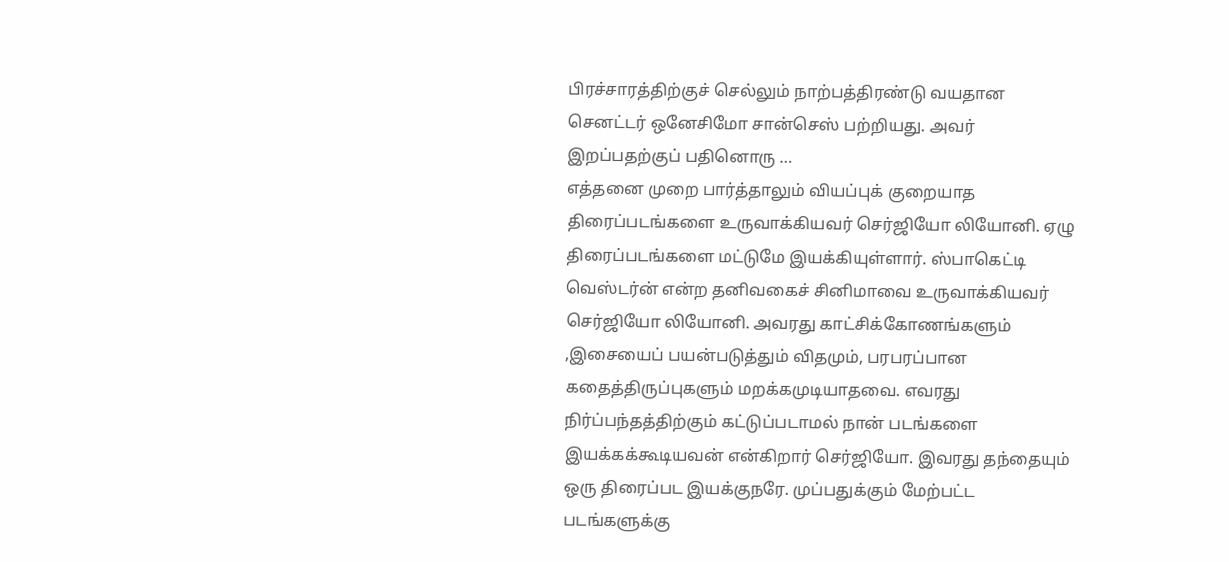பிரச்சாரத்திற்குச் செல்லும் நாற்பத்திரண்டு வயதான செனட்டர் ஒனேசிமோ சான்செஸ் பற்றியது. அவர் இறப்பதற்குப் பதினொரு …
எத்தனை முறை பார்த்தாலும் வியப்புக் குறையாத திரைப்படங்களை உருவாக்கியவர் செர்ஜியோ லியோனி. ஏழு திரைப்படங்களை மட்டுமே இயக்கியுள்ளார். ஸ்பாகெட்டி வெஸ்டர்ன் என்ற தனிவகைச் சினிமாவை உருவாக்கியவர் செர்ஜியோ லியோனி. அவரது காட்சிக்கோணங்களும் ,இசையைப் பயன்படுத்தும் விதமும், பரபரப்பான கதைத்திருப்புகளும் மறக்கமுடியாதவை. எவரது நிர்ப்பந்தத்திற்கும் கட்டுப்படாமல் நான் படங்களை இயக்கக்கூடியவன் என்கிறார் செர்ஜியோ. இவரது தந்தையும் ஒரு திரைப்பட இயக்குநரே. முப்பதுக்கும் மேற்பட்ட படங்களுக்கு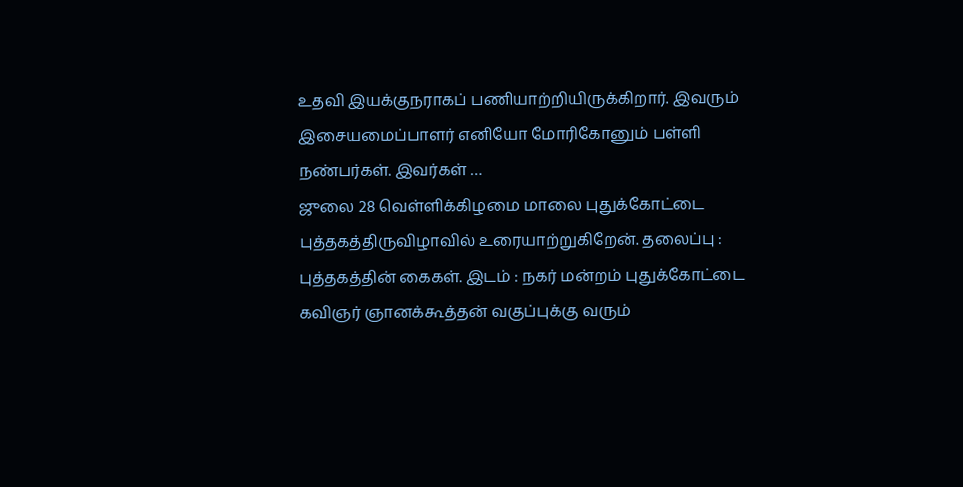உதவி இயக்குநராகப் பணியாற்றியிருக்கிறார். இவரும் இசையமைப்பாளர் எனியோ மோரிகோனும் பள்ளி நண்பர்கள். இவர்கள் …
ஜுலை 28 வெள்ளிக்கிழமை மாலை புதுக்கோட்டை புத்தகத்திருவிழாவில் உரையாற்றுகிறேன். தலைப்பு : புத்தகத்தின் கைகள். இடம் : நகர் மன்றம் புதுக்கோட்டை
கவிஞர் ஞானக்கூத்தன் வகுப்புக்கு வரும்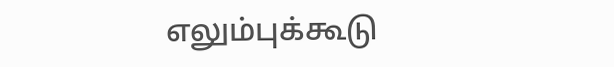எலும்புக்கூடு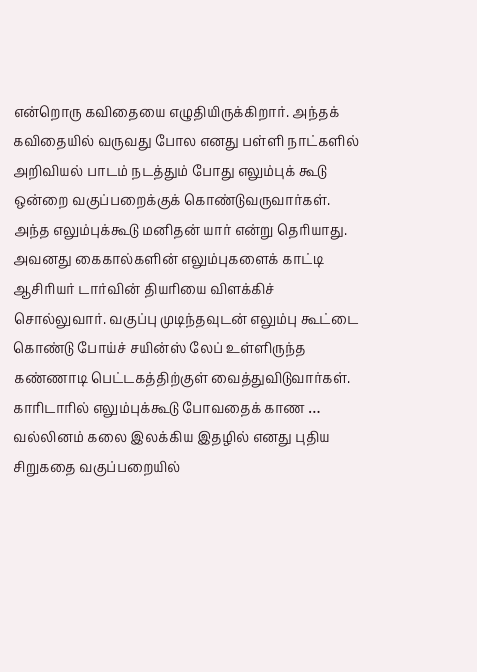என்றொரு கவிதையை எழுதியிருக்கிறார். அந்தக் கவிதையில் வருவது போல எனது பள்ளி நாட்களில் அறிவியல் பாடம் நடத்தும் போது எலும்புக் கூடு ஒன்றை வகுப்பறைக்குக் கொண்டுவருவார்கள். அந்த எலும்புக்கூடு மனிதன் யார் என்று தெரியாது. அவனது கைகால்களின் எலும்புகளைக் காட்டி ஆசிரியர் டார்வின் தியரியை விளக்கிச் சொல்லுவார். வகுப்பு முடிந்தவுடன் எலும்பு கூட்டை கொண்டு போய்ச் சயின்ஸ் லேப் உள்ளிருந்த கண்ணாடி பெட்டகத்திற்குள் வைத்துவிடுவார்கள். காரிடாரில் எலும்புக்கூடு போவதைக் காண …
வல்லினம் கலை இலக்கிய இதழில் எனது புதிய சிறுகதை வகுப்பறையில்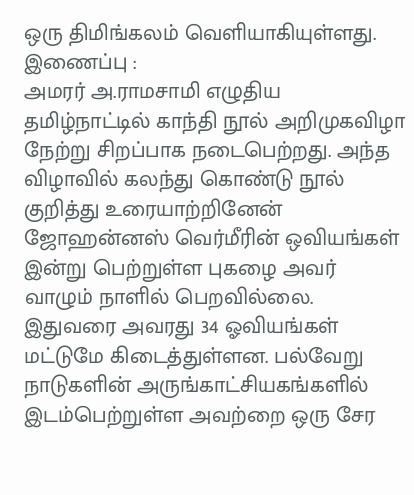ஒரு திமிங்கலம் வெளியாகியுள்ளது. இணைப்பு :
அமரர் அ.ராமசாமி எழுதிய தமிழ்நாட்டில் காந்தி நூல் அறிமுகவிழா நேற்று சிறப்பாக நடைபெற்றது. அந்த விழாவில் கலந்து கொண்டு நூல் குறித்து உரையாற்றினேன்
ஜோஹன்னஸ் வெர்மீரின் ஒவியங்கள் இன்று பெற்றுள்ள புகழை அவர் வாழும் நாளில் பெறவில்லை. இதுவரை அவரது 34 ஓவியங்கள் மட்டுமே கிடைத்துள்ளன. பல்வேறு நாடுகளின் அருங்காட்சியகங்களில் இடம்பெற்றுள்ள அவற்றை ஒரு சேர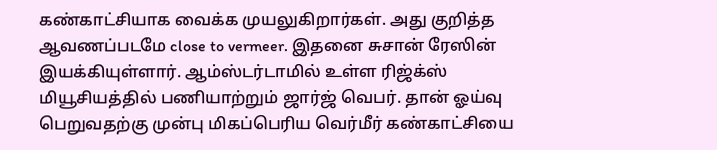கண்காட்சியாக வைக்க முயலுகிறார்கள். அது குறித்த ஆவணப்படமே close to vermeer. இதனை சுசான் ரேஸின் இயக்கியுள்ளார். ஆம்ஸ்டர்டாமில் உள்ள ரிஜ்க்ஸ் மியூசியத்தில் பணியாற்றும் ஜார்ஜ் வெபர். தான் ஓய்வு பெறுவதற்கு முன்பு மிகப்பெரிய வெர்மீர் கண்காட்சியை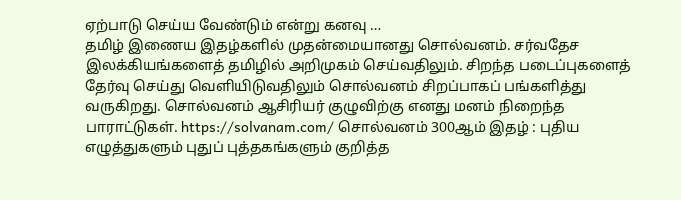ஏற்பாடு செய்ய வேண்டும் என்று கனவு …
தமிழ் இணைய இதழ்களில் முதன்மையானது சொல்வனம். சர்வதேச இலக்கியங்களைத் தமிழில் அறிமுகம் செய்வதிலும். சிறந்த படைப்புகளைத் தேர்வு செய்து வெளியிடுவதிலும் சொல்வனம் சிறப்பாகப் பங்களித்து வருகிறது. சொல்வனம் ஆசிரியர் குழுவிற்கு எனது மனம் நிறைந்த பாராட்டுகள். https://solvanam.com/ சொல்வனம் 300ஆம் இதழ் : புதிய எழுத்துகளும் புதுப் புத்தகங்களும் குறித்த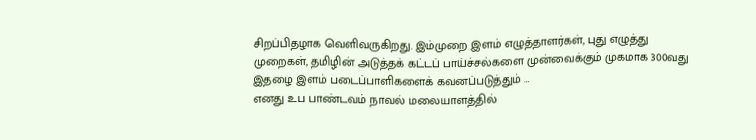சிறப்பிதழாக வெளிவருகிறது. இம்முறை இளம் எழுத்தாளர்கள், புது எழுத்து முறைகள், தமிழின் அடுத்தக் கட்டப் பாய்ச்சல்களை முன்வைக்கும் முகமாக 300வது இதழை இளம் படைப்பாளிகளைக் கவனப்படுத்தும் …
எனது உப பாண்டவம் நாவல் மலையாளத்தில்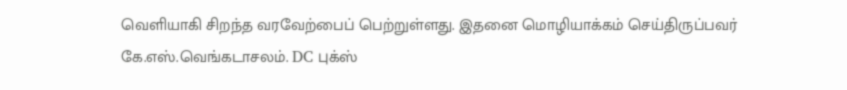வெளியாகி சிறந்த வரவேற்பைப் பெற்றுள்ளது. இதனை மொழியாக்கம் செய்திருப்பவர் கே.எஸ்.வெங்கடாசலம். DC புக்ஸ்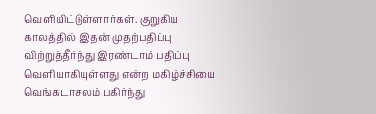வெளியிட்டுள்ளார்கள். குறுகிய காலத்தில் இதன் முதற்பதிப்பு விற்றுத்தீர்ந்து இரண்டாம் பதிப்பு வெளியாகியுள்ளது என்ற மகிழ்ச்சியை வெங்கடாசலம் பகிர்ந்து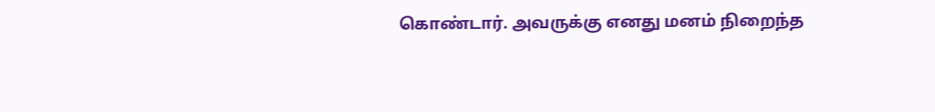கொண்டார். அவருக்கு எனது மனம் நிறைந்த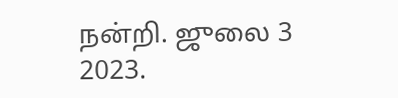நன்றி. ஜுலை 3 2023.